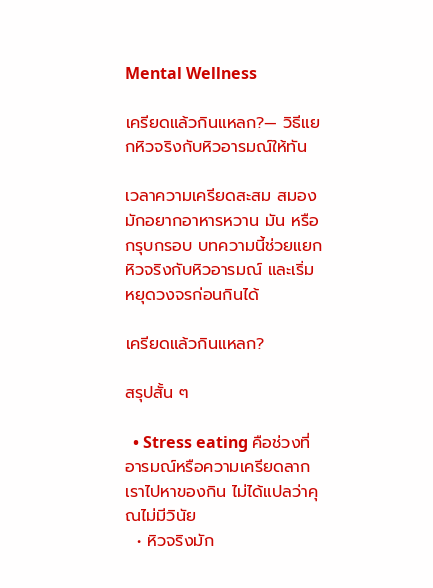Mental Wellness

เครียดแล้วกินแหลก?— วิธีแยกหิวจริงกับหิวอารมณ์ให้ทัน

เวลาความเครียดสะสม สมองมักอยากอาหารหวาน มัน หรือกรุบกรอบ บทความนี้ช่วยแยกหิวจริงกับหิวอารมณ์ และเริ่มหยุดวงจรก่อนกินได้

เครียดแล้วกินแหลก?

สรุปสั้น ๆ

  • Stress eating คือช่วงที่อารมณ์หรือความเครียดลากเราไปหาของกิน ไม่ได้แปลว่าคุณไม่มีวินัย
  • หิวจริงมัก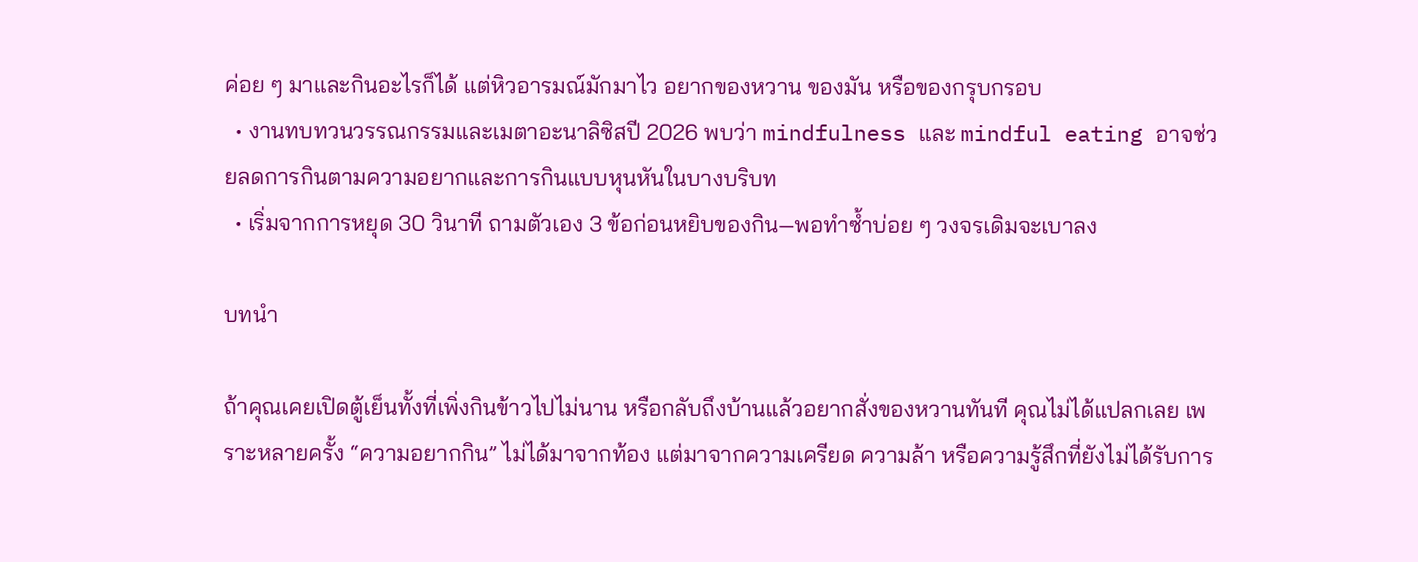ค่อย ๆ มาและกินอะไรก็ได้ แต่หิวอารมณ์มักมาไว อยากของหวาน ของมัน หรือของกรุบกรอบ
  • งานทบทวนวรรณกรรมและเมตาอะนาลิซิสปี 2026 พบว่า mindfulness และ mindful eating อาจช่วยลดการกินตามความอยากและการกินแบบหุนหันในบางบริบท
  • เริ่มจากการหยุด 30 วินาที ถามตัวเอง 3 ข้อก่อนหยิบของกิน—พอทำซ้ำบ่อย ๆ วงจรเดิมจะเบาลง

บทนำ

ถ้าคุณเคยเปิดตู้เย็นทั้งที่เพิ่งกินข้าวไปไม่นาน หรือกลับถึงบ้านแล้วอยากสั่งของหวานทันที คุณไม่ได้แปลกเลย เพราะหลายครั้ง “ความอยากกิน” ไม่ได้มาจากท้อง แต่มาจากความเครียด ความล้า หรือความรู้สึกที่ยังไม่ได้รับการ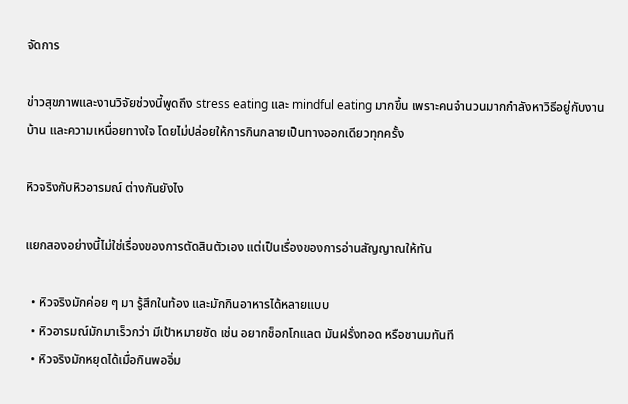จัดการ

ข่าวสุขภาพและงานวิจัยช่วงนี้พูดถึง stress eating และ mindful eating มากขึ้น เพราะคนจำนวนมากกำลังหาวิธีอยู่กับงาน บ้าน และความเหนื่อยทางใจ โดยไม่ปล่อยให้การกินกลายเป็นทางออกเดียวทุกครั้ง

หิวจริงกับหิวอารมณ์ ต่างกันยังไง

แยกสองอย่างนี้ไม่ใช่เรื่องของการตัดสินตัวเอง แต่เป็นเรื่องของการอ่านสัญญาณให้ทัน

  • หิวจริงมักค่อย ๆ มา รู้สึกในท้อง และมักกินอาหารได้หลายแบบ
  • หิวอารมณ์มักมาเร็วกว่า มีเป้าหมายชัด เช่น อยากช็อกโกแลต มันฝรั่งทอด หรือชานมทันที
  • หิวจริงมักหยุดได้เมื่อกินพออิ่ม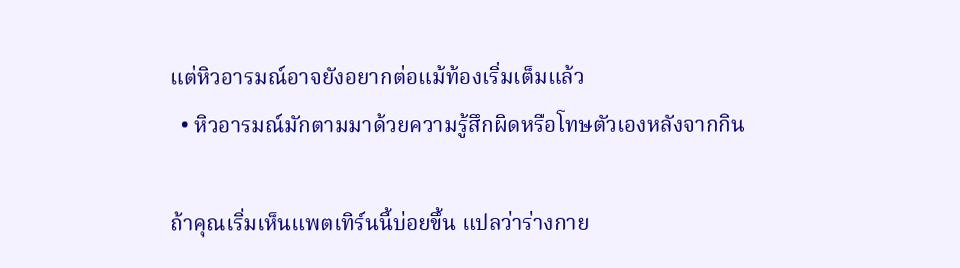แต่หิวอารมณ์อาจยังอยากต่อแม้ท้องเริ่มเต็มแล้ว
  • หิวอารมณ์มักตามมาด้วยความรู้สึกผิดหรือโทษตัวเองหลังจากกิน

ถ้าคุณเริ่มเห็นแพตเทิร์นนี้บ่อยขึ้น แปลว่าร่างกาย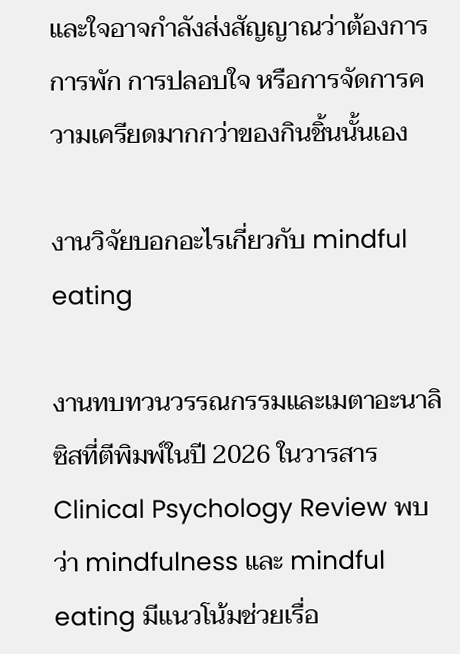และใจอาจกำลังส่งสัญญาณว่าต้องการการพัก การปลอบใจ หรือการจัดการความเครียดมากกว่าของกินชิ้นนั้นเอง

งานวิจัยบอกอะไรเกี่ยวกับ mindful eating

งานทบทวนวรรณกรรมและเมตาอะนาลิซิสที่ตีพิมพ์ในปี 2026 ในวารสาร Clinical Psychology Review พบว่า mindfulness และ mindful eating มีแนวโน้มช่วยเรื่อ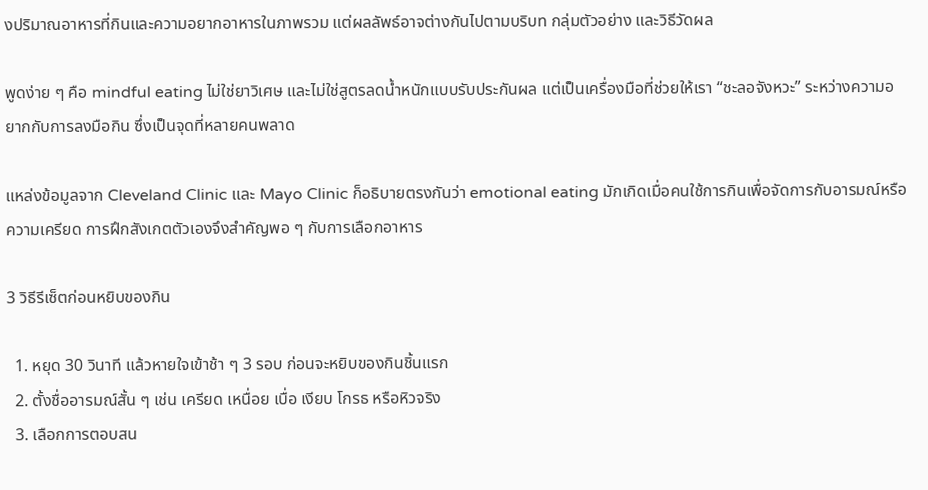งปริมาณอาหารที่กินและความอยากอาหารในภาพรวม แต่ผลลัพธ์อาจต่างกันไปตามบริบท กลุ่มตัวอย่าง และวิธีวัดผล

พูดง่าย ๆ คือ mindful eating ไม่ใช่ยาวิเศษ และไม่ใช่สูตรลดน้ำหนักแบบรับประกันผล แต่เป็นเครื่องมือที่ช่วยให้เรา “ชะลอจังหวะ” ระหว่างความอยากกับการลงมือกิน ซึ่งเป็นจุดที่หลายคนพลาด

แหล่งข้อมูลจาก Cleveland Clinic และ Mayo Clinic ก็อธิบายตรงกันว่า emotional eating มักเกิดเมื่อคนใช้การกินเพื่อจัดการกับอารมณ์หรือความเครียด การฝึกสังเกตตัวเองจึงสำคัญพอ ๆ กับการเลือกอาหาร

3 วิธีรีเซ็ตก่อนหยิบของกิน

  1. หยุด 30 วินาที แล้วหายใจเข้าช้า ๆ 3 รอบ ก่อนจะหยิบของกินชิ้นแรก
  2. ตั้งชื่ออารมณ์สั้น ๆ เช่น เครียด เหนื่อย เบื่อ เงียบ โกรธ หรือหิวจริง
  3. เลือกการตอบสน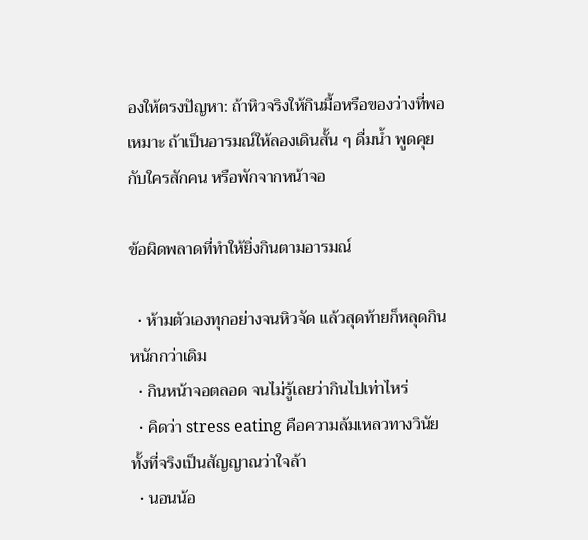องให้ตรงปัญหา: ถ้าหิวจริงให้กินมื้อหรือของว่างที่พอเหมาะ ถ้าเป็นอารมณ์ให้ลองเดินสั้น ๆ ดื่มน้ำ พูดคุยกับใครสักคน หรือพักจากหน้าจอ

ข้อผิดพลาดที่ทำให้ยิ่งกินตามอารมณ์

  • ห้ามตัวเองทุกอย่างจนหิวจัด แล้วสุดท้ายก็หลุดกินหนักกว่าเดิม
  • กินหน้าจอตลอด จนไม่รู้เลยว่ากินไปเท่าไหร่
  • คิดว่า stress eating คือความล้มเหลวทางวินัย ทั้งที่จริงเป็นสัญญาณว่าใจล้า
  • นอนน้อ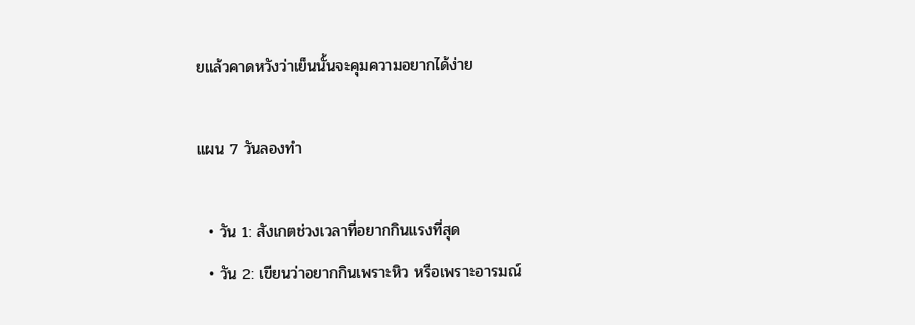ยแล้วคาดหวังว่าเย็นนั้นจะคุมความอยากได้ง่าย

แผน 7 วันลองทำ

  • วัน 1: สังเกตช่วงเวลาที่อยากกินแรงที่สุด
  • วัน 2: เขียนว่าอยากกินเพราะหิว หรือเพราะอารมณ์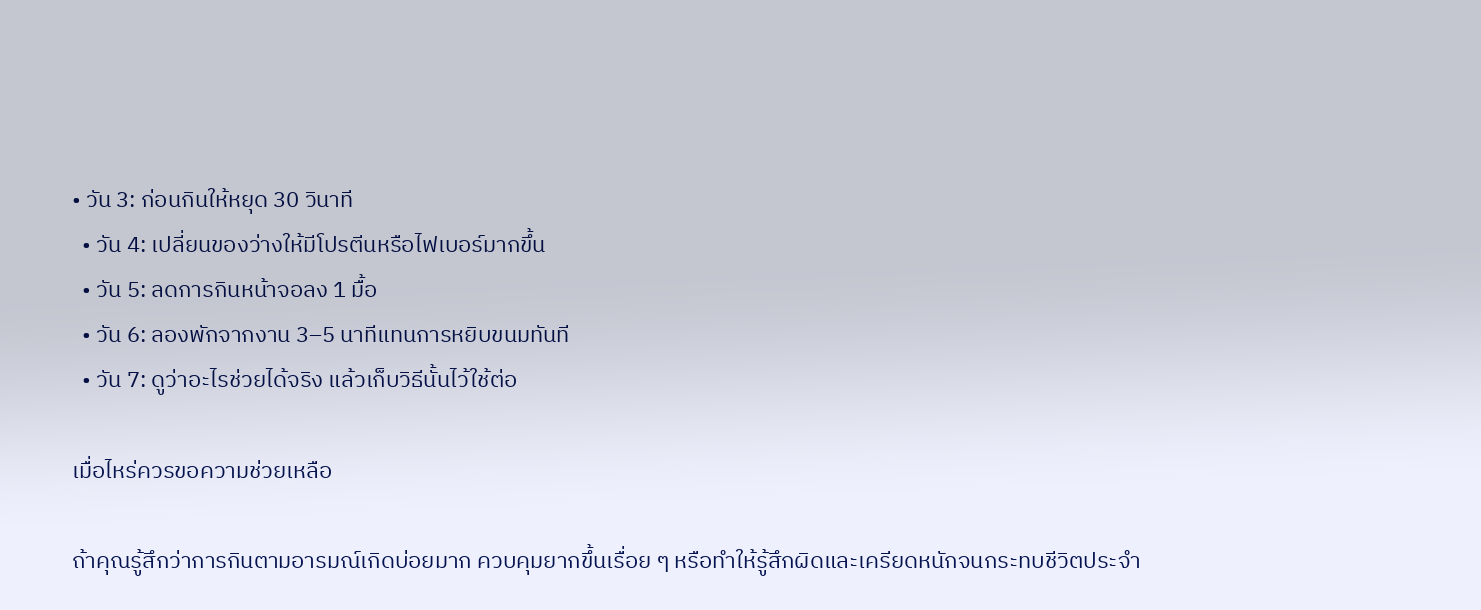• วัน 3: ก่อนกินให้หยุด 30 วินาที
  • วัน 4: เปลี่ยนของว่างให้มีโปรตีนหรือไฟเบอร์มากขึ้น
  • วัน 5: ลดการกินหน้าจอลง 1 มื้อ
  • วัน 6: ลองพักจากงาน 3–5 นาทีแทนการหยิบขนมทันที
  • วัน 7: ดูว่าอะไรช่วยได้จริง แล้วเก็บวิธีนั้นไว้ใช้ต่อ

เมื่อไหร่ควรขอความช่วยเหลือ

ถ้าคุณรู้สึกว่าการกินตามอารมณ์เกิดบ่อยมาก ควบคุมยากขึ้นเรื่อย ๆ หรือทำให้รู้สึกผิดและเครียดหนักจนกระทบชีวิตประจำ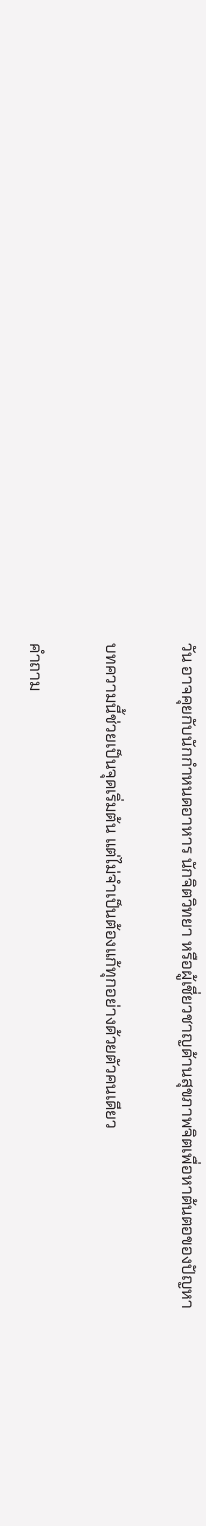วัน อาจคุยกับนักกำหนดอาหาร นักจิตวิทยา หรือผู้เชี่ยวชาญด้านสุขภาพจิตเพื่อหาต้นตอของปัญหา

บทความนี้ช่วยเป็นจุดเริ่มต้น แต่ไม่จำเป็นต้องแก้ทุกอย่างด้วยตัวคนเดียว

คำถาม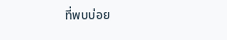ที่พบบ่อย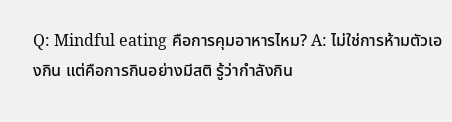Q: Mindful eating คือการคุมอาหารไหม? A: ไม่ใช่การห้ามตัวเองกิน แต่คือการกินอย่างมีสติ รู้ว่ากำลังกิน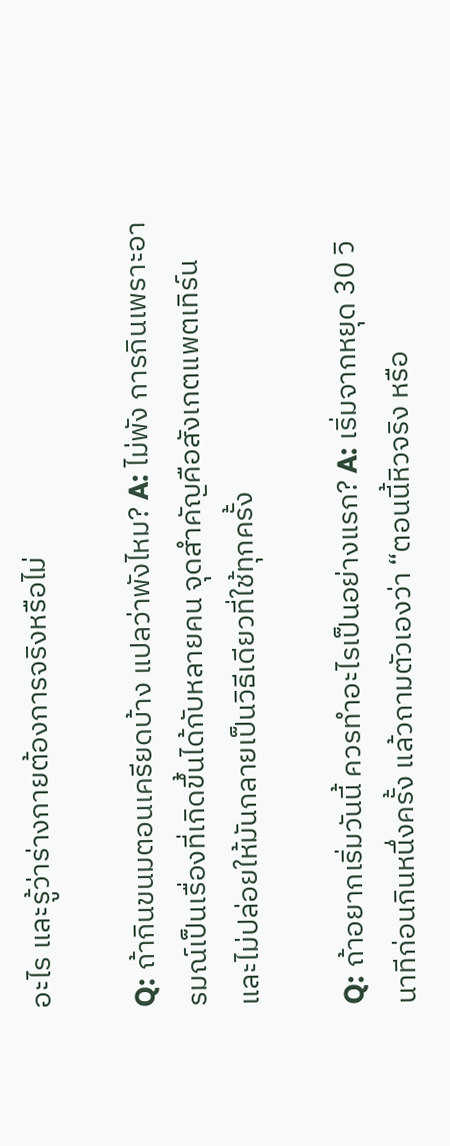อะไร และรู้ว่าร่างกายต้องการจริงหรือไม่

Q: ถ้ากินขนมตอนเครียดบ้าง แปลว่าพังไหม? A: ไม่พัง การกินเพราะอารมณ์เป็นเรื่องที่เกิดขึ้นได้กับหลายคน จุดสำคัญคือสังเกตแพตเทิร์นและไม่ปล่อยให้มันกลายเป็นวิธีเดียวที่ใช้ทุกครั้ง

Q: ถ้าอยากเริ่มวันนี้ ควรทำอะไรเป็นอย่างแรก? A: เริ่มจากหยุด 30 วินาทีก่อนกินหนึ่งครั้ง แล้วถามตัวเองว่า “ตอนนี้หิวจริง หรือ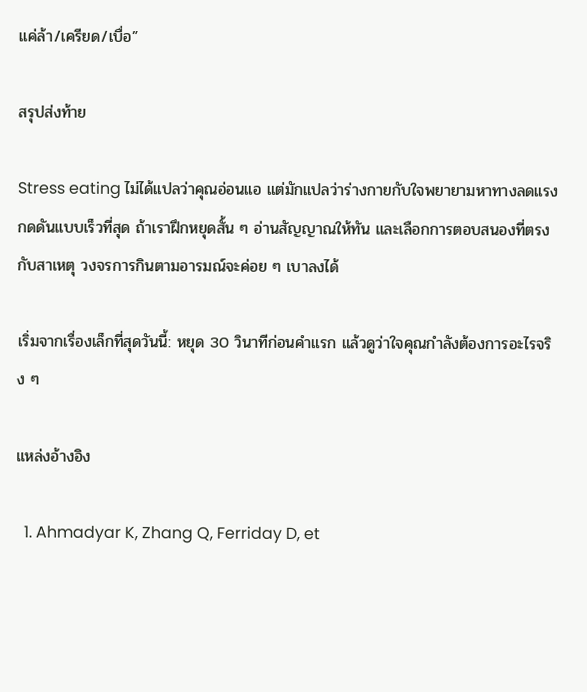แค่ล้า/เครียด/เบื่อ”

สรุปส่งท้าย

Stress eating ไม่ได้แปลว่าคุณอ่อนแอ แต่มักแปลว่าร่างกายกับใจพยายามหาทางลดแรงกดดันแบบเร็วที่สุด ถ้าเราฝึกหยุดสั้น ๆ อ่านสัญญาณให้ทัน และเลือกการตอบสนองที่ตรงกับสาเหตุ วงจรการกินตามอารมณ์จะค่อย ๆ เบาลงได้

เริ่มจากเรื่องเล็กที่สุดวันนี้: หยุด 30 วินาทีก่อนคำแรก แล้วดูว่าใจคุณกำลังต้องการอะไรจริง ๆ

แหล่งอ้างอิง

  1. Ahmadyar K, Zhang Q, Ferriday D, et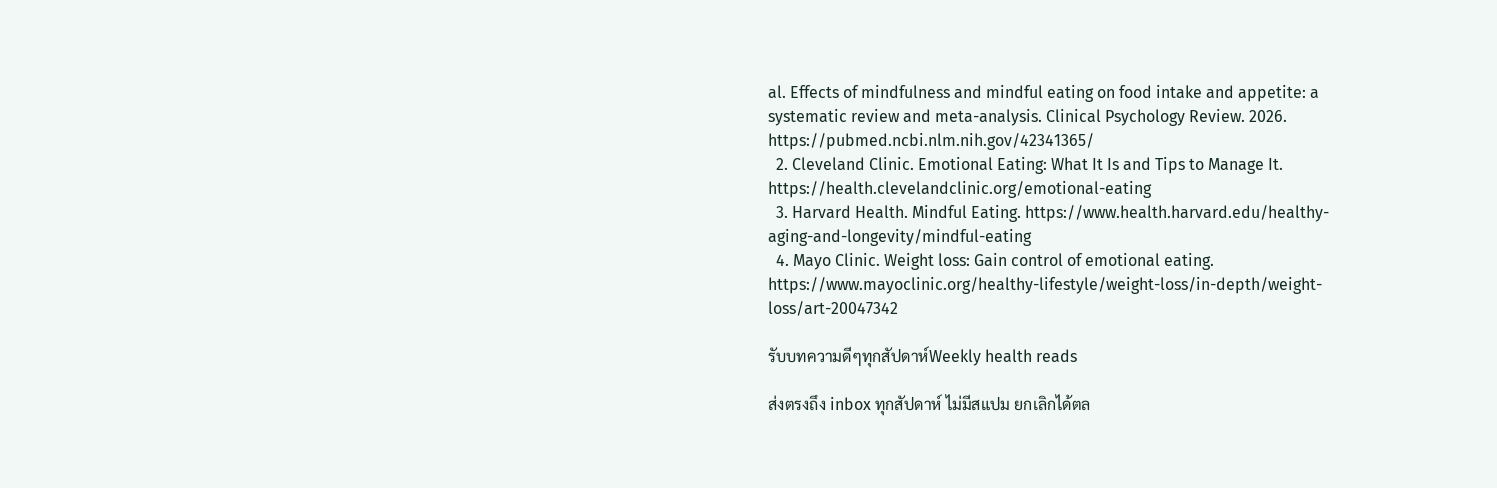al. Effects of mindfulness and mindful eating on food intake and appetite: a systematic review and meta-analysis. Clinical Psychology Review. 2026. https://pubmed.ncbi.nlm.nih.gov/42341365/
  2. Cleveland Clinic. Emotional Eating: What It Is and Tips to Manage It. https://health.clevelandclinic.org/emotional-eating
  3. Harvard Health. Mindful Eating. https://www.health.harvard.edu/healthy-aging-and-longevity/mindful-eating
  4. Mayo Clinic. Weight loss: Gain control of emotional eating. https://www.mayoclinic.org/healthy-lifestyle/weight-loss/in-depth/weight-loss/art-20047342

รับบทความดีๆทุกสัปดาห์Weekly health reads

ส่งตรงถึง inbox ทุกสัปดาห์ ไม่มีสแปม ยกเลิกได้ตล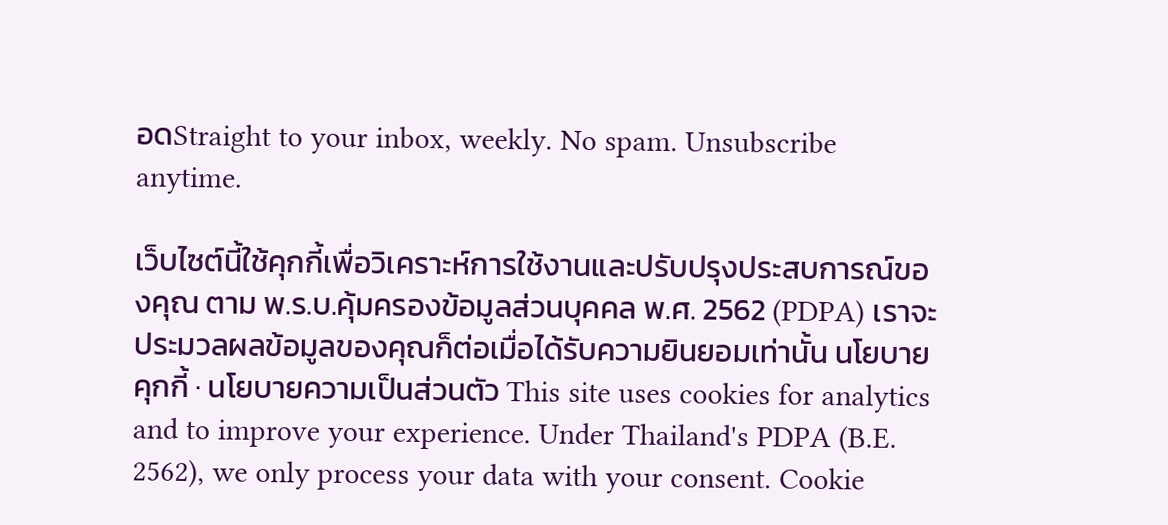อดStraight to your inbox, weekly. No spam. Unsubscribe anytime.

เว็บไซต์นี้ใช้คุกกี้เพื่อวิเคราะห์การใช้งานและปรับปรุงประสบการณ์ของคุณ ตาม พ.ร.บ.คุ้มครองข้อมูลส่วนบุคคล พ.ศ. 2562 (PDPA) เราจะประมวลผลข้อมูลของคุณก็ต่อเมื่อได้รับความยินยอมเท่านั้น นโยบายคุกกี้ · นโยบายความเป็นส่วนตัว This site uses cookies for analytics and to improve your experience. Under Thailand's PDPA (B.E. 2562), we only process your data with your consent. Cookie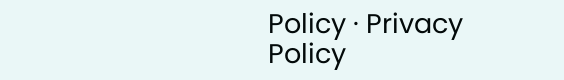Policy · Privacy Policy